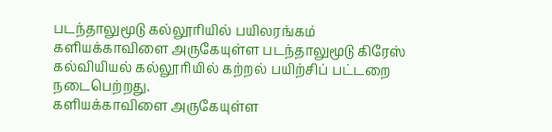படந்தாலுமூடு கல்லூரியில் பயிலரங்கம்
களியக்காவிளை அருகேயுள்ள படந்தாலுமூடு கிரேஸ் கல்வியியல் கல்லூரியில் கற்றல் பயிற்சிப் பட்டறை நடைபெற்றது.
களியக்காவிளை அருகேயுள்ள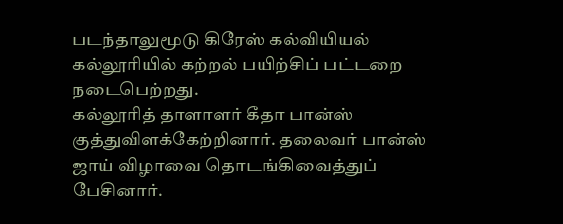படந்தாலுமூடு கிரேஸ் கல்வியியல் கல்லூரியில் கற்றல் பயிற்சிப் பட்டறை நடைபெற்றது.
கல்லூரித் தாளாளர் கீதா பான்ஸ் குத்துவிளக்கேற்றினார். தலைவர் பான்ஸ் ஜாய் விழாவை தொடங்கிவைத்துப் பேசினார்.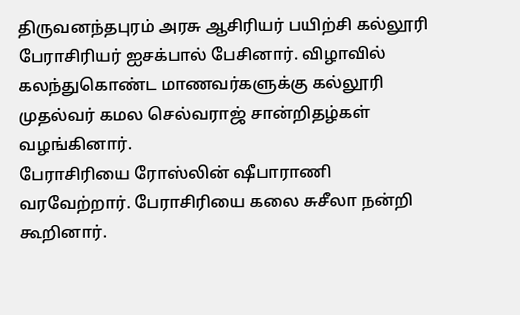திருவனந்தபுரம் அரசு ஆசிரியர் பயிற்சி கல்லூரி பேராசிரியர் ஐசக்பால் பேசினார். விழாவில் கலந்துகொண்ட மாணவர்களுக்கு கல்லூரி முதல்வர் கமல செல்வராஜ் சான்றிதழ்கள் வழங்கினார்.
பேராசிரியை ரோஸ்லின் ஷீபாராணி வரவேற்றார். பேராசிரியை கலை சுசீலா நன்றி கூறினார்.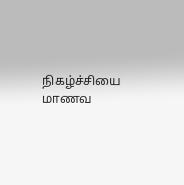நிகழ்ச்சியை மாணவ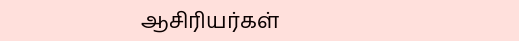ஆசிரியர்கள்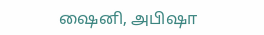ஷைனி, அபிஷா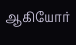ஆகியோர்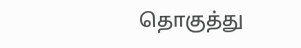தொகுத்து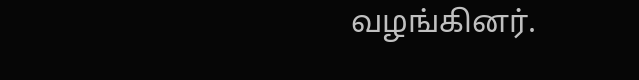வழங்கினர்.